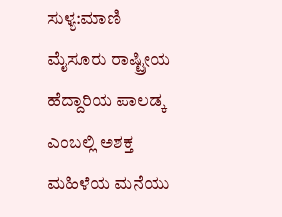ಸುಳ್ಯ:ಮಾಣಿ ಮೈಸೂರು ರಾಷ್ಟ್ರೀಯ ಹೆದ್ದಾರಿಯ ಪಾಲಡ್ಕ ಎಂಬಲ್ಲಿ ಅಶಕ್ತ ಮಹಿಳೆಯ ಮನೆಯು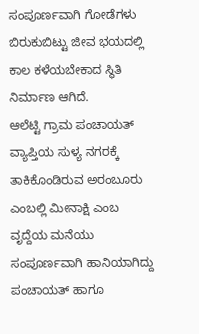ಸಂಪೂರ್ಣವಾಗಿ ಗೋಡೆಗಳು ಬಿರುಕುಬಿಟ್ಟು ಜೀವ ಭಯದಲ್ಲಿ ಕಾಲ ಕಳೆಯಬೇಕಾದ ಸ್ಥಿತಿ ನಿರ್ಮಾಣ ಆಗಿದೆ.
ಆಲೆಟ್ಟಿ ಗ್ರಾಮ ಪಂಚಾಯತ್ ವ್ಯಾಪ್ತಿಯ ಸುಳ್ಯ ನಗರಕ್ಕೆ ತಾಕಿಕೊಂಡಿರುವ ಅರಂಬೂರು ಎಂಬಲ್ಲಿ ಮೀನಾಕ್ಷಿ ಎಂಬ ವೃದ್ದೆಯ ಮನೆಯು ಸಂಪೂರ್ಣವಾಗಿ ಹಾನಿಯಾಗಿದ್ದು ಪಂಚಾಯತ್ ಹಾಗೂ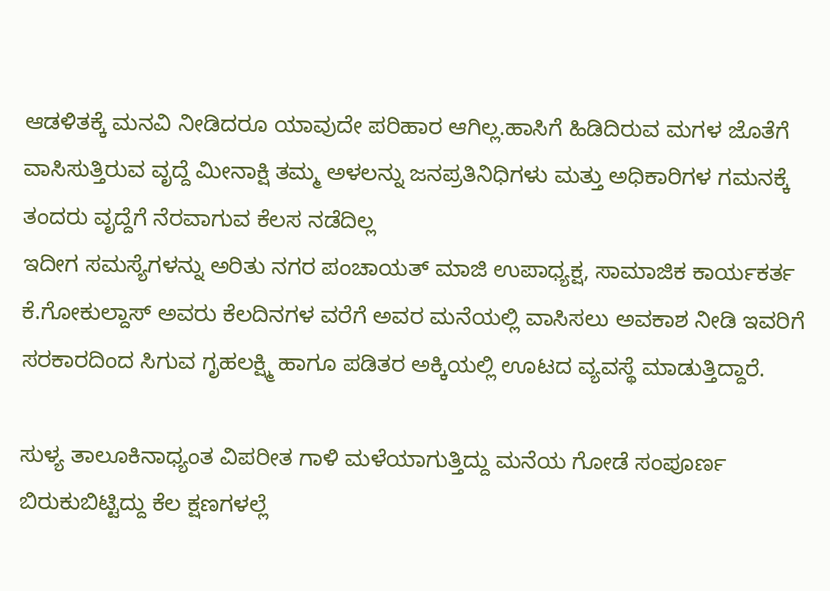ಆಡಳಿತಕ್ಕೆ ಮನವಿ ನೀಡಿದರೂ ಯಾವುದೇ ಪರಿಹಾರ ಆಗಿಲ್ಲ.ಹಾಸಿಗೆ ಹಿಡಿದಿರುವ ಮಗಳ ಜೊತೆಗೆ ವಾಸಿಸುತ್ತಿರುವ ವೃದ್ದೆ ಮೀನಾಕ್ಷಿ ತಮ್ಮ ಅಳಲನ್ನು ಜನಪ್ರತಿನಿಧಿಗಳು ಮತ್ತು ಅಧಿಕಾರಿಗಳ ಗಮನಕ್ಕೆ ತಂದರು ವೃದ್ದೆಗೆ ನೆರವಾಗುವ ಕೆಲಸ ನಡೆದಿಲ್ಲ
ಇದೀಗ ಸಮಸ್ಯೆಗಳನ್ನು ಅರಿತು ನಗರ ಪಂಚಾಯತ್ ಮಾಜಿ ಉಪಾಧ್ಯಕ್ಷ, ಸಾಮಾಜಿಕ ಕಾರ್ಯಕರ್ತ ಕೆ.ಗೋಕುಲ್ದಾಸ್ ಅವರು ಕೆಲದಿನಗಳ ವರೆಗೆ ಅವರ ಮನೆಯಲ್ಲಿ ವಾಸಿಸಲು ಅವಕಾಶ ನೀಡಿ ಇವರಿಗೆ ಸರಕಾರದಿಂದ ಸಿಗುವ ಗೃಹಲಕ್ಷ್ಮಿ ಹಾಗೂ ಪಡಿತರ ಅಕ್ಕಿಯಲ್ಲಿ ಊಟದ ವ್ಯವಸ್ಥೆ ಮಾಡುತ್ತಿದ್ದಾರೆ.

ಸುಳ್ಯ ತಾಲೂಕಿನಾಧ್ಯಂತ ವಿಪರೀತ ಗಾಳಿ ಮಳೆಯಾಗುತ್ತಿದ್ದು ಮನೆಯ ಗೋಡೆ ಸಂಪೂರ್ಣ ಬಿರುಕುಬಿಟ್ಟಿದ್ದು ಕೆಲ ಕ್ಷಣಗಳಲ್ಲೆ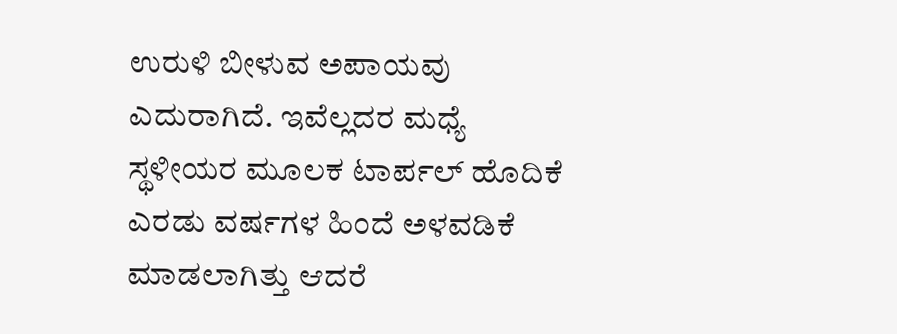ಉರುಳಿ ಬೀಳುವ ಅಪಾಯವು ಎದುರಾಗಿದೆ. ಇವೆಲ್ಲದರ ಮಧ್ಯೆ ಸ್ಥಳೀಯರ ಮೂಲಕ ಟಾರ್ಪಲ್ ಹೊದಿಕೆ ಎರಡು ವರ್ಷಗಳ ಹಿಂದೆ ಅಳವಡಿಕೆ ಮಾಡಲಾಗಿತ್ತು ಆದರೆ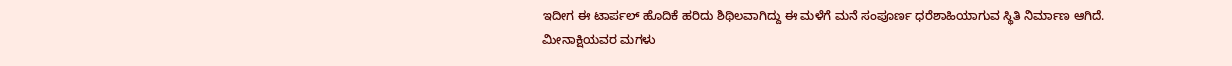ಇದೀಗ ಈ ಟಾರ್ಪಲ್ ಹೊದಿಕೆ ಹರಿದು ಶಿಥಿಲವಾಗಿದ್ದು ಈ ಮಳೆಗೆ ಮನೆ ಸಂಪೂರ್ಣ ಧರೆಶಾಹಿಯಾಗುವ ಸ್ಥಿತಿ ನಿರ್ಮಾಣ ಆಗಿದೆ.
ಮೀನಾಕ್ಷಿಯವರ ಮಗಳು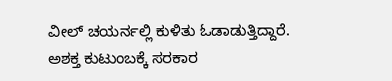ವೀಲ್ ಚಯರ್ನಲ್ಲಿ ಕುಳಿತು ಓಡಾಡುತ್ತಿದ್ದಾರೆ.
ಅಶಕ್ತ ಕುಟುಂಬಕ್ಕೆ ಸರಕಾರ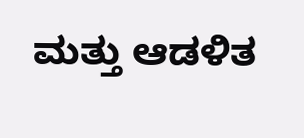ಮತ್ತು ಆಡಳಿತ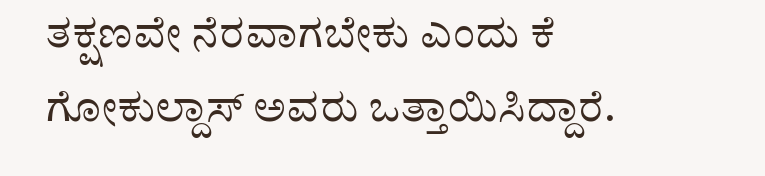ತಕ್ಷಣವೇ ನೆರವಾಗಬೇಕು ಎಂದು ಕೆ ಗೋಕುಲ್ದಾಸ್ ಅವರು ಒತ್ತಾಯಿಸಿದ್ದಾರೆ.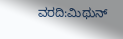ವರದಿ:ಮಿಥುನ್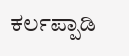ಕರ್ಲಪ್ಪಾಡಿ